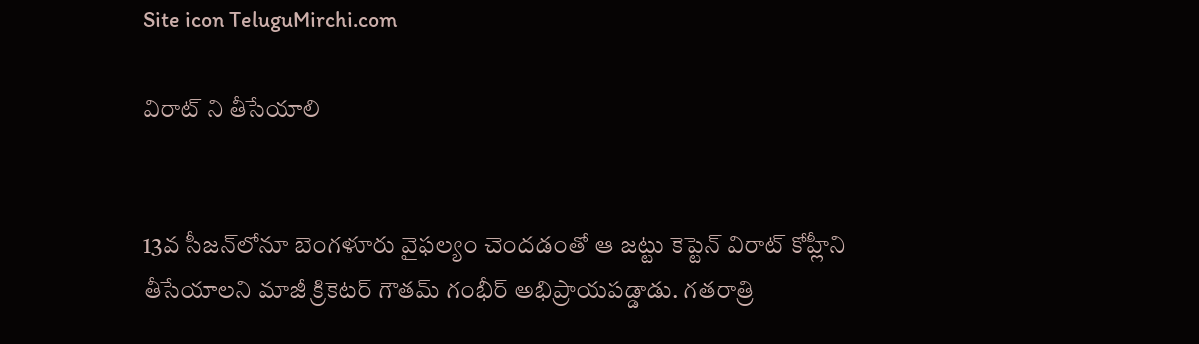Site icon TeluguMirchi.com

విరాట్ ని తీసేయాలి


13వ సీజన్‌లోనూ బెంగళూరు వైఫల్యం చెందడంతో ఆ జట్టు కెప్టెన్‌ విరాట్‌ కోహ్లీని తీసేయాలని మాజీ క్రికెటర్‌ గౌతమ్‌ గంభీర్‌ అభిప్రాయపడ్డాడు. గతరాత్రి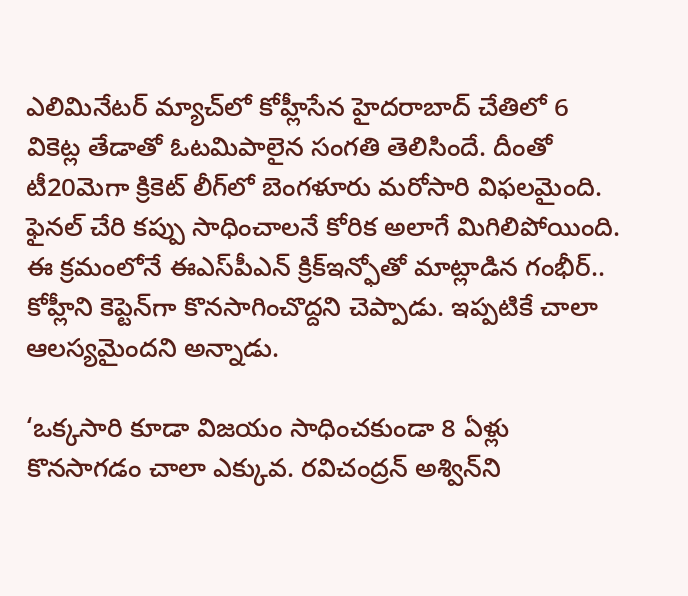ఎలిమినేటర్‌ మ్యాచ్‌లో కోహ్లీసేన హైదరాబాద్‌ చేతిలో 6 వికెట్ల తేడాతో ఓటమిపాలైన సంగతి తెలిసిందే. దీంతో టీ20మెగా క్రికెట్‌ లీగ్‌లో బెంగళూరు మరోసారి విఫలమైంది. ఫైనల్‌ చేరి కప్పు సాధించాలనే కోరిక అలాగే మిగిలిపోయింది. ఈ క్రమంలోనే ఈఎస్‌పీఎన్‌ క్రిక్‌ఇన్ఫోతో మాట్లాడిన గంభీర్‌.. కోహ్లీని కెప్టెన్‌గా కొనసాగించొద్దని చెప్పాడు. ఇప్పటికే చాలా ఆలస్యమైందని అన్నాడు.

‘ఒక్కసారి కూడా విజయం సాధించకుండా 8 ఏళ్లు కొనసాగడం చాలా ఎక్కువ. రవిచంద్రన్‌ అశ్విన్‌ని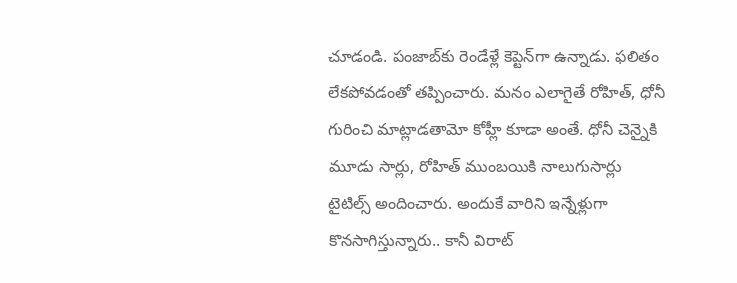చూడండి. పంజాబ్‌కు రెండేళ్లే కెప్టెన్‌గా ఉన్నాడు. ఫలితం లేకపోవడంతో తప్పించారు. మనం ఎలాగైతే రోహిత్‌, ధోనీ గురించి మాట్లాడతామో కోహ్లీ కూడా అంతే. ధోనీ చెన్నైకి మూడు సార్లు, రోహిత్‌ ముంబయికి నాలుగుసార్లు టైటిల్స్‌ అందించారు. అందుకే వారిని ఇన్నేళ్లుగా కొనసాగిస్తున్నారు.. కానీ విరాట్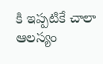కి ఇప్పటికే చాలా ఆలస్యం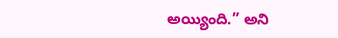అయ్యింది.” అని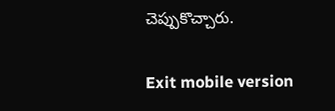చెప్పుకొచ్చారు.

Exit mobile version